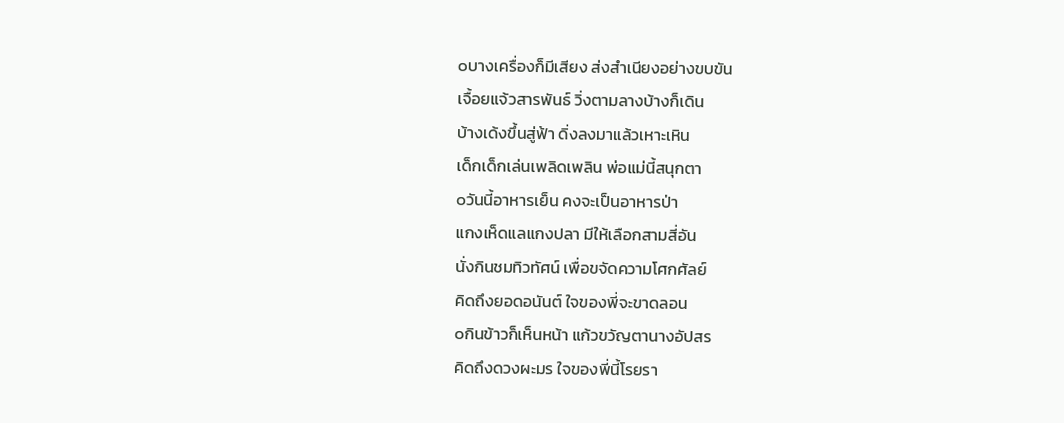๐บางเครื่องก็มีเสียง ส่งสำเนียงอย่างขบขัน
เจื้อยแจ้วสารพันธ์ วิ่งตามลางบ้างก็เดิน
บ้างเด้งขึ้นสู่ฟ้า ดิ่งลงมาแล้วเหาะเหิน
เด็กเด็กเล่นเพลิดเพลิน พ่อแม่นี้สนุกตา
๐วันนี้อาหารเย็น คงจะเป็นอาหารป่า
แกงเห็ดแลแกงปลา มีให้เลือกสามสี่อัน
นั่งกินชมทิวทัศน์ เพื่อขจัดความโศกศัลย์
คิดถึงยอดอนันต์ ใจของพี่จะขาดลอน
๐กินข้าวก็เห็นหน้า แก้วขวัญตานางอัปสร
คิดถึงดวงผะมร ใจของพี่นี้โรยรา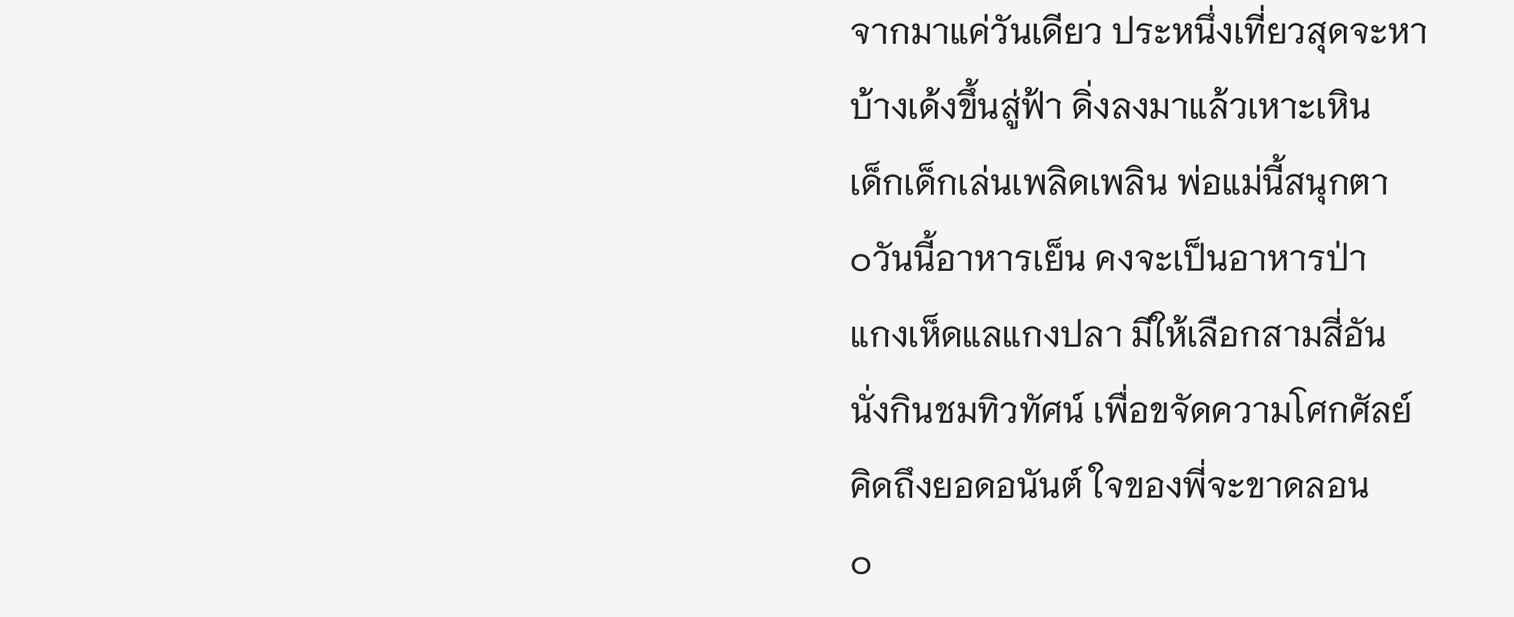จากมาแค่วันเดียว ประหนึ่งเที่ยวสุดจะหา
บ้างเด้งขึ้นสู่ฟ้า ดิ่งลงมาแล้วเหาะเหิน
เด็กเด็กเล่นเพลิดเพลิน พ่อแม่นี้สนุกตา
๐วันนี้อาหารเย็น คงจะเป็นอาหารป่า
แกงเห็ดแลแกงปลา มีให้เลือกสามสี่อัน
นั่งกินชมทิวทัศน์ เพื่อขจัดความโศกศัลย์
คิดถึงยอดอนันต์ ใจของพี่จะขาดลอน
๐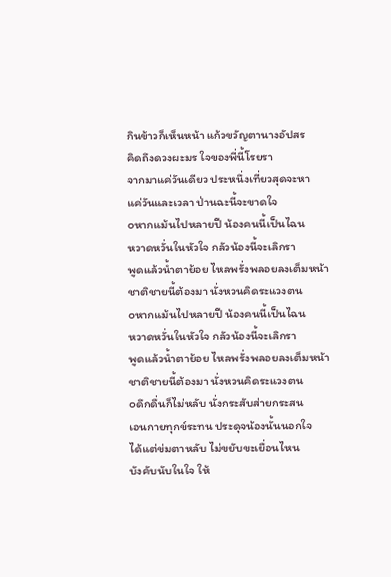กินข้าวก็เห็นหน้า แก้วขวัญตานางอัปสร
คิดถึงดวงผะมร ใจของพี่นี้โรยรา
จากมาแค่วันเดียว ประหนึ่งเที่ยวสุดจะหา
แค่วันและเวลา ป่านฉะนี้จะขาดใจ
๐หากแม้นไปหลายปี น้องคนนี้เป็นไฉน
หวาดหวั่นในหัวใจ กลัวน้องนี้จะเลิกรา
พูดแล้วน้ำตาย้อย ไหลพรั่งพลอยลงเต็มหน้า
ชาติชายนี้ต้องมา นั่งหวนคิดระแวงตน
๐หากแม้นไปหลายปี น้องคนนี้เป็นไฉน
หวาดหวั่นในหัวใจ กลัวน้องนี้จะเลิกรา
พูดแล้วน้ำตาย้อย ไหลพรั่งพลอยลงเต็มหน้า
ชาติชายนี้ต้องมา นั่งหวนคิดระแวงตน
๐ดึกดื่นก็ไม่หลับ นั่งกระสับส่ายกระสน
เอนกายทุกข์ระทน ประดุจน้องนั้นนอกใจ
ได้แต่ข่มตาหลับ ไม่ขยับขะเยื่อนไหน
บังคับนับในใจ ให้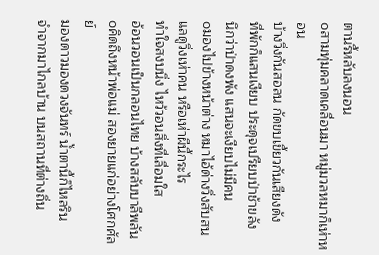ตานรี้หลับลงนอน
๐สามทุ่มคลาดเคลื่อนมา หมู่มวลหมาก็เห่าหอน
บ้างวิ่งกันสอลน กัดขบเขี้ยวกันเสียงดัง
ที่พักก็แสนเงียบ ประดุจเปรียบป่าช้าขลัง
นึกว่าป่าดงพัง แสนจะเงียบไม่มีคน
๐มองไปข้างหน้าต่าง หมาไอ้ด่างวิ่งสับสน
แลดูวิ่งเห่าคน หรือเห่าผีนี้กระไร
ทำใจสงบนิ่ง ไหว้วอนสิ่งที่เลื่อมใส
อ้อนวอนเป็นกลอนไทย บ้างสลับบาลีพลัน
๐คิดถึงหน้าพ่อแม่ สองยายแก่อย่างโศกศัลย์
มองดาวมองดวงจันทร์ น้ำตานี้ก็ไหลริน
จำจากมาไกลบ้าน บนสถานที่ต่างถิ่น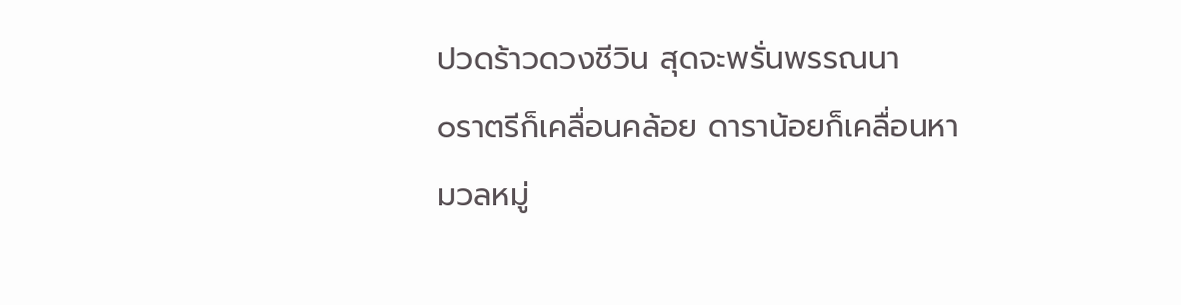ปวดร้าวดวงชีวิน สุดจะพรั่นพรรณนา
๐ราตรีก็เคลื่อนคล้อย ดาราน้อยก็เคลื่อนหา
มวลหมู่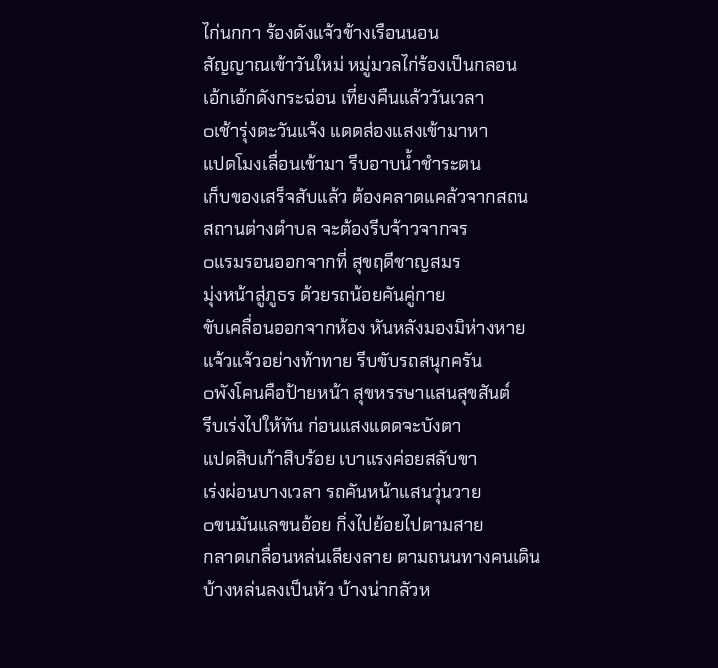ไก่นกกา ร้องดังแจ้วข้างเรือนนอน
สัญญาณเข้าวันใหม่ หมู่มวลไก่ร้องเป็นกลอน
เอ้กเอ้กดังกระฉ่อน เที่ยงคืนแล้ววันเวลา
๐เช้ารุ่งตะวันแจ้ง แดดส่องแสงเข้ามาหา
แปดโมงเลื่อนเข้ามา รีบอาบน้ำชำระตน
เก็บของเสร็จสับแล้ว ต้องคลาดแคล้วจากสถน
สถานต่างตำบล จะต้องรีบจ้าวจากจร
๐แรมรอนออกจากที่ สุขฤดีชาญสมร
มุ่งหน้าสู่ภูธร ด้วยรถน้อยคันคู่กาย
ขับเคลื่อนออกจากห้อง หันหลังมองมิห่างหาย
แจ้วแจ้วอย่างท้าทาย รีบขับรถสนุกครัน
๐พังโคนคือป้ายหน้า สุขหรรษาแสนสุขสันต์
รีบเร่งไปให้ทัน ก่อนแสงแดดจะบังตา
แปดสิบเก้าสิบร้อย เบาแรงค่อยสลับขา
เร่งผ่อนบางเวลา รถคันหน้าแสนวุ่นวาย
๐ขนมันแลขนอ้อย กิ่งไปย้อยไปตามสาย
กลาดเกลื่อนหล่นเลียงลาย ตามถนนทางคนเดิน
บ้างหล่นลงเป็นหัว บ้างน่ากลัวห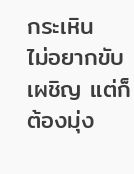กระเหิน
ไม่อยากขับเผชิญ แต่ก็ต้องมุ่ง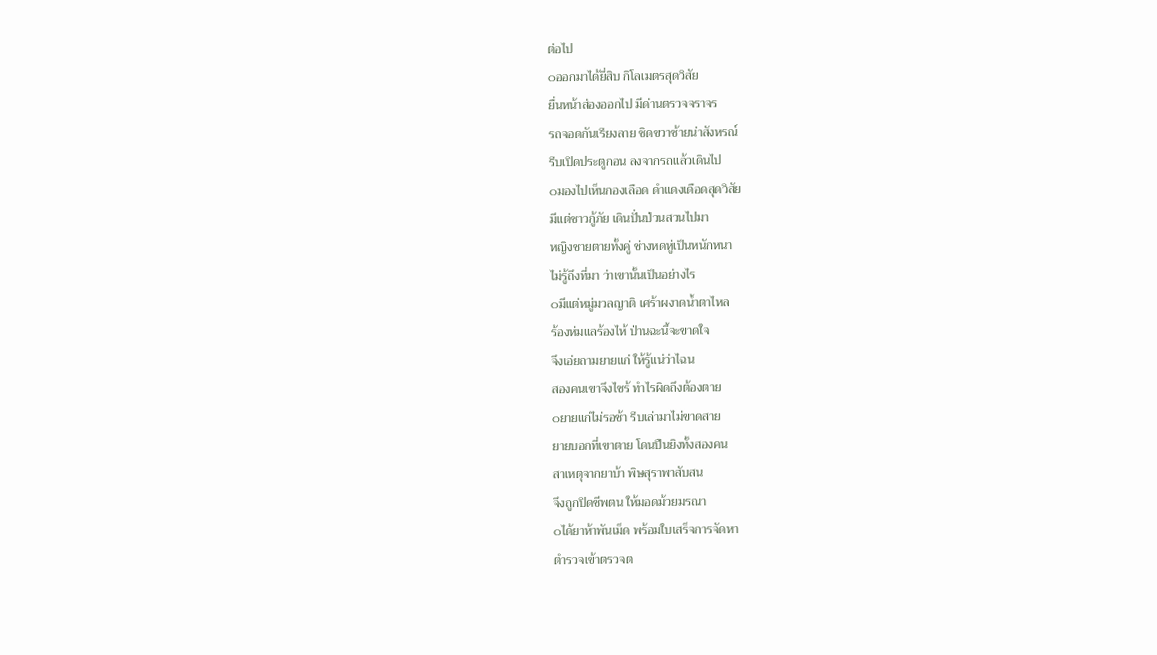ต่อไป
๐ออกมาได้ยี่สิบ กิโลเมตรสุดวิสัย
ยื่นหน้าส่องออกไป มีด่านตรวจจราจร
รถจอดกันเรียงลาย ชิดขวาซ้ายน่าสังหรณ์
รีบเปิดประตูกอน ลงจากรถแล้วเดินไป
๐มองไปเห็นกองเลือด ดำแดงเดือดสุดวิสัย
มีแต่ชาวกู้ภัย เดินปั่นป่วนสวนไปมา
หญิงชายตายทั้งคู่ ช่างหดหู่เป็นหนักหนา
ไม่รู้ถึงที่มา ว่าเขานั้นเป็นอย่างไร
๐มีแต่หมู่มวลญาติ เศร้าผงาดน้ำตาไหล
ร้องห่มแลร้องไห้ ป่านฉะนี้จะขาดใจ
จึงเอ่ยถามยายแก่ ให้รู้แน่ว่าไฉน
สองคนเขาจึงไซร้ ทำไรผิดถึงต้องตาย
๐ยายแก่ไม่รอช้า รีบเล่ามาไม่ขาดสาย
ยายบอกที่เขาตาย โดนปืนยิงทั้งสองคน
สาเหตุจากยาบ้า พิษสุราพาสับสน
จึงถูกปิดชีพตน ให้มอดม้วยมรณา
๐ได้ยาห้าพันเม็ด พร้อมใบเสร็จการจัดหา
ตำรวจเข้าตรวจต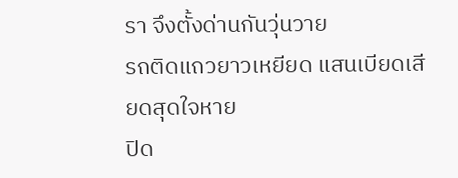รา จึงตั้งด่านกันวุ่นวาย
รถติดแถวยาวเหยียด แสนเบียดเสียดสุดใจหาย
ปิด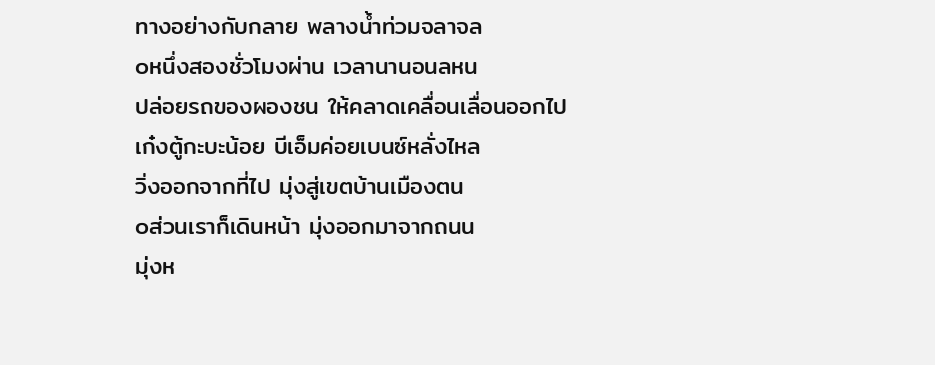ทางอย่างกับกลาย พลางน้ำท่วมจลาจล
๐หนึ่งสองชั่วโมงผ่าน เวลานานอนลหน
ปล่อยรถของผองชน ให้คลาดเคลื่อนเลื่อนออกไป
เก๋งตู้กะบะน้อย บีเอ็มค่อยเบนซ์หลั่งไหล
วิ่งออกจากที่ไป มุ่งสู่เขตบ้านเมืองตน
๐ส่วนเราก็เดินหน้า มุ่งออกมาจากถนน
มุ่งห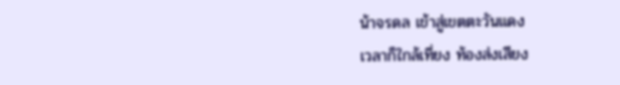น้าจรดล เข้าสู่เขตตะวันแดง
เวลาก็ใกล้เที่ยง ท้องส่งเสียง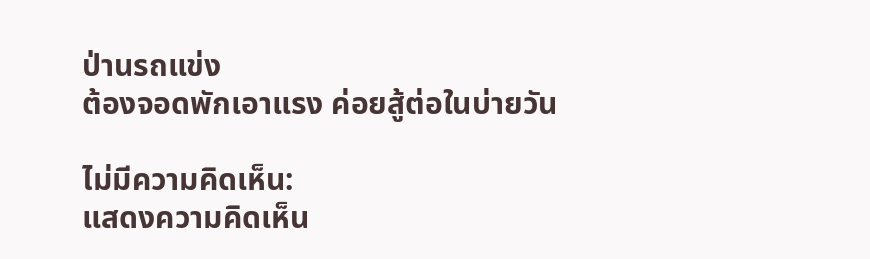ป่านรถแข่ง
ต้องจอดพักเอาแรง ค่อยสู้ต่อในบ่ายวัน

ไม่มีความคิดเห็น:
แสดงความคิดเห็น